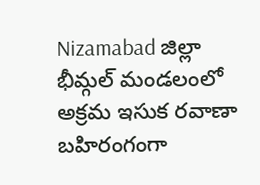Nizamabad జిల్లా భీమ్గల్ మండలంలో అక్రమ ఇసుక రవాణా బహిరంగంగా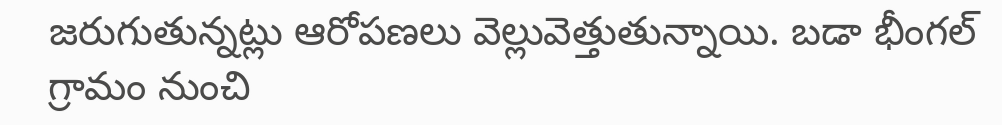జరుగుతున్నట్లు ఆరోపణలు వెల్లువెత్తుతున్నాయి. బడా భీంగల్ గ్రామం నుంచి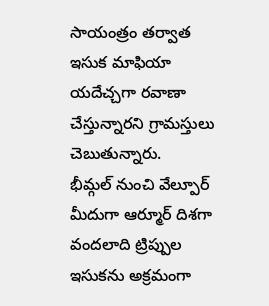సాయంత్రం తర్వాత ఇసుక మాఫియా యదేచ్చగా రవాణా చేస్తున్నారని గ్రామస్తులు చెబుతున్నారు.
భీమ్గల్ నుంచి వేల్పూర్ మీదుగా ఆర్మూర్ దిశగా వందలాది ట్రిప్పుల ఇసుకను అక్రమంగా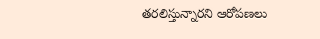తరలిస్తున్నారని ఆరోపణలు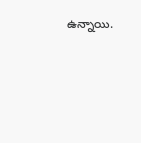ఉన్నాయి.